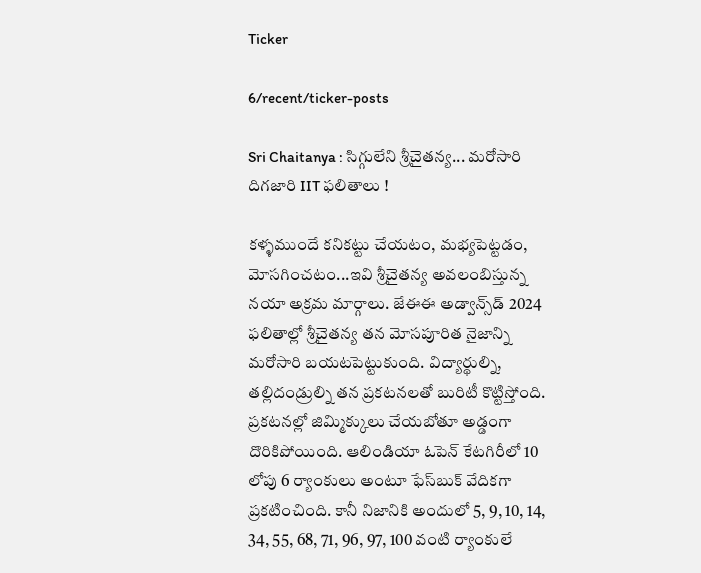Ticker

6/recent/ticker-posts

Sri Chaitanya : సిగ్గులేని శ్రీచైతన్య... మరోసారి దిగజారి IIT ఫలితాలు !

కళ్ళముందే కనికట్టు చేయటం, మభ్యపెట్టడం, మోసగించటం...ఇవి శ్రీచైతన్య అవలంబిస్తున్న నయా అక్రమ మార్గాలు. జేఈఈ అడ్వాన్స్‌డ్‌ 2024 ఫలితాల్లో శ్రీచైతన్య తన మోసపూరిత నైజాన్ని మరోసారి బయటపెట్టుకుంది. విద్యార్థుల్ని, తల్లిదండ్రుల్ని తన ప్రకటనలతో బురిటీ కొట్టిస్తోంది. ప్రకటనల్లో జిమ్మిక్కులు చేయబోతూ అడ్డంగా దొరికిపోయింది. ఆలిండియా ఓపెన్‌ కేటగిరీలో 10 లోపు 6 ర్యాంకులు అంటూ ఫేస్‌బుక్‌ వేదికగా ప్రకటించింది. కానీ నిజానికి అందులో 5, 9, 10, 14, 34, 55, 68, 71, 96, 97, 100 వంటి ర్యాంకులే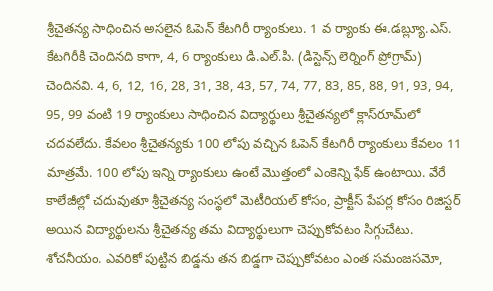శ్రీచైతన్య సాధించిన అసలైన ఓపెన్‌ కేటగిరీ ర్యాంకులు. 1 వ ర్యాంకు ఈ.డబ్ల్యూ.ఎస్‌. కేటగిరీకి చెందినది కాగా, 4, 6 ర్యాంకులు డి.ఎల్‌.పి. (డిస్టెన్స్‌ లెర్నింగ్‌ ప్రోగ్రామ్‌) చెందినవి. 4, 6, 12, 16, 28, 31, 38, 43, 57, 74, 77, 83, 85, 88, 91, 93, 94, 95, 99 వంటి 19 ర్యాంకులు సాధించిన విద్యార్థులు శ్రీచైతన్యలో క్లాస్‌రూమ్‌లో చదవలేదు. కేవలం శ్రీచైతన్యకు 100 లోపు వచ్చిన ఓపెన్‌ కేటగిరీ ర్యాంకులు కేవలం 11 మాత్రమే. 100 లోపు ఇన్ని ర్యాంకులు ఉంటే మొత్తంలో ఎంకెన్ని ఫేక్‌ ఉంటాయి. వేరే కాలేజీల్లో చదువుతూ శ్రీచైతన్య సంస్థలో మెటీరియల్‌ కోసం, ప్రాక్టీస్‌ పేపర్ల కోసం రిజిస్టర్‌ అయిన విద్యార్థులను శ్రీచైతన్య తమ విద్యార్థులుగా చెప్పుకోవటం సిగ్గుచేటు. శోచనీయం. ఎవరికో పుట్టిన బిడ్డను తన బిడ్డగా చెప్పుకోవటం ఎంత సమంజసమో,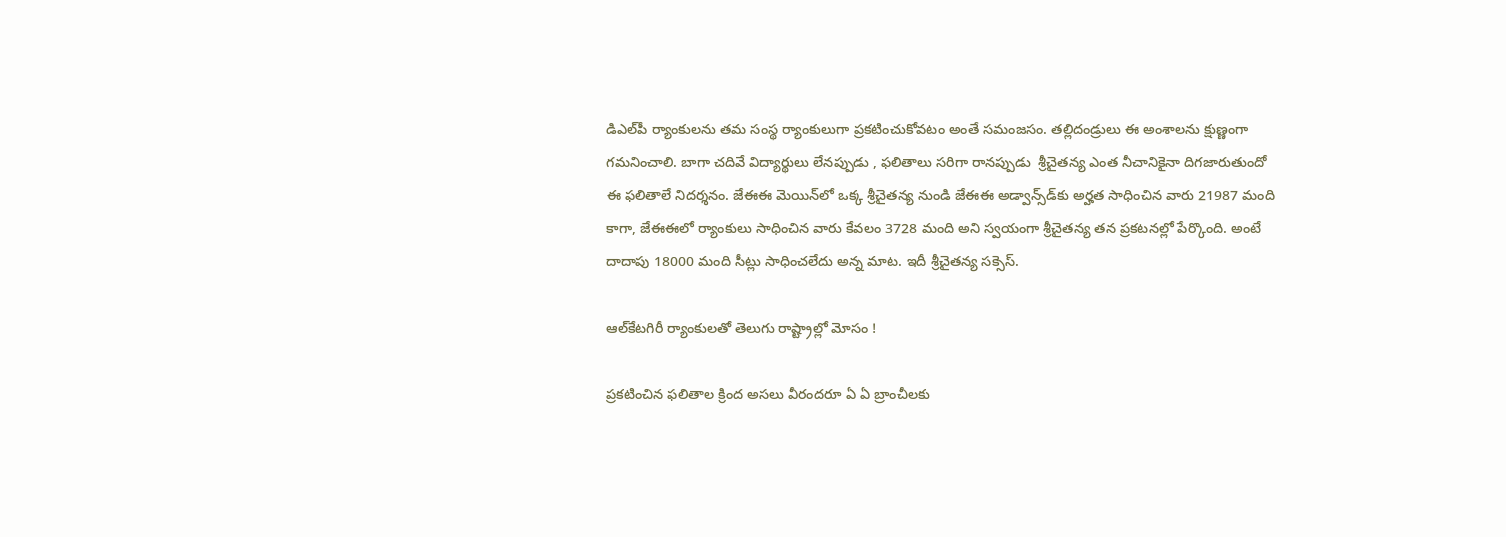డిఎల్‌పీ ర్యాంకులను తమ సంస్థ ర్యాంకులుగా ప్రకటించుకోవటం అంతే సమంజసం. తల్లిదండ్రులు ఈ అంశాలను క్షుణ్ణంగా గమనించాలి. బాగా చదివే విద్యార్థులు లేనప్పుడు , ఫలితాలు సరిగా రానప్పుడు  శ్రీచైతన్య ఎంత నీచానికైనా దిగజారుతుందో ఈ ఫలితాలే నిదర్శనం. జేఈఈ మెయిన్‌లో ఒక్క శ్రీచైతన్య నుండి జేఈఈ అడ్వాన్స్‌డ్‌కు అర్హత సాధించిన వారు 21987 మంది కాగా, జేఈఈలో ర్యాంకులు సాధించిన వారు కేవలం 3728 మంది అని స్వయంగా శ్రీచైతన్య తన ప్రకటనల్లో పేర్కొంది. అంటే దాదాపు 18000 మంది సీట్లు సాధించలేదు అన్న మాట. ఇదీ శ్రీచైతన్య సక్సెస్‌.

ఆల్‌కేటగిరీ ర్యాంకులతో తెలుగు రాష్ట్రాల్లో మోసం !

ప్రకటించిన ఫలితాల క్రింద అసలు వీరందరూ ఏ ఏ బ్రాంచీలకు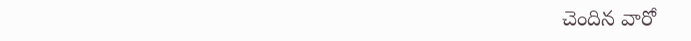చెందిన వారో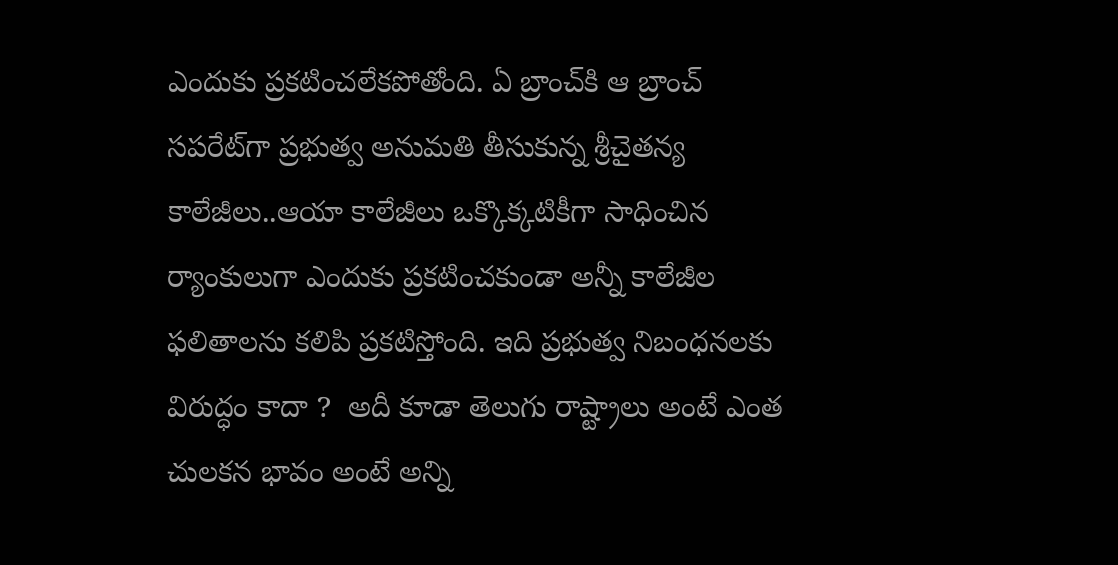ఎందుకు ప్రకటించలేకపోతోంది. ఏ బ్రాంచ్‌కి ఆ బ్రాంచ్‌ సపరేట్‌గా ప్రభుత్వ అనుమతి తీసుకున్న శ్రీచైతన్య కాలేజీలు..ఆయా కాలేజీలు ఒక్కొక్కటికీగా సాధించిన ర్యాంకులుగా ఎందుకు ప్రకటించకుండా అన్నీ కాలేజీల ఫలితాలను కలిపి ప్రకటిస్తోంది. ఇది ప్రభుత్వ నిబంధనలకు విరుద్ధం కాదా ?  అదీ కూడా తెలుగు రాష్ట్రాలు అంటే ఎంత చులకన భావం అంటే అన్ని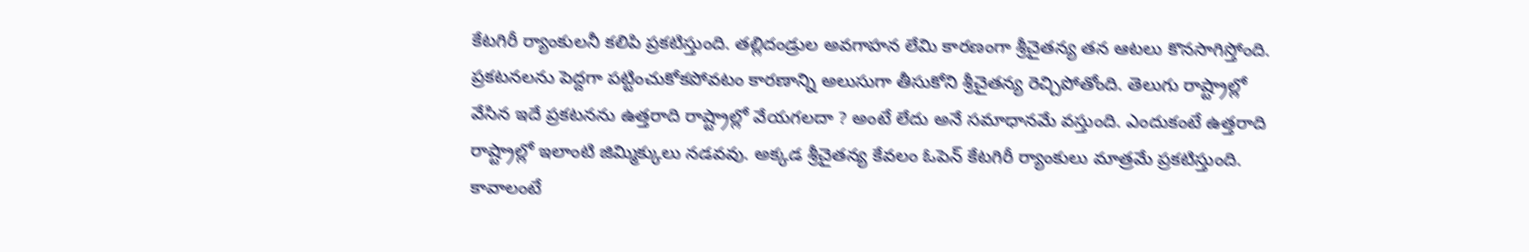కేటగిరీ ర్యాంకులనీ కలిపి ప్రకటిస్తుంది. తల్లిదండ్రుల అవగాహన లేమి కారణంగా శ్రీచైతన్య తన ఆటలు కొనసాగిస్తోంది. ప్రకటనలను పెద్దగా పట్టించుకోకపోవటం కారణాన్ని అలుసుగా తీసుకోని శ్రీచైతన్య రెచ్చిపోతోంది. తెలుగు రాష్ట్రాల్లో వేసిన ఇదే ప్రకటనను ఉత్తరాది రాష్ట్రాల్లో వేయగలదా ? అంటే లేదు అనే సమాధానమే వస్తుంది. ఎందుకంటే ఉత్తరాది రాష్ట్రాల్లో ఇలాంటి జిమ్మిక్కులు నడవవు. అక్కడ శ్రీచైతన్య కేవలం ఓపెన్‌ కేటగిరీ ర్యాంకులు మాత్రమే ప్రకటిస్తుంది. కావాలంటే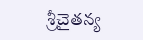శ్రీచైతన్య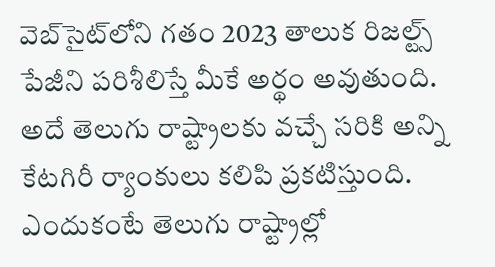వెబ్‌సైట్‌లోని గతం 2023 తాలుక రిజల్ట్స్‌ పేజీని పరిశీలిస్తే మీకే అర్థం అవుతుంది. అదే తెలుగు రాష్ట్రాలకు వచ్చే సరికి అన్ని కేటగిరీ ర్యాంకులు కలిపి ప్రకటిస్తుంది. ఎందుకంటే తెలుగు రాష్ట్రాల్లో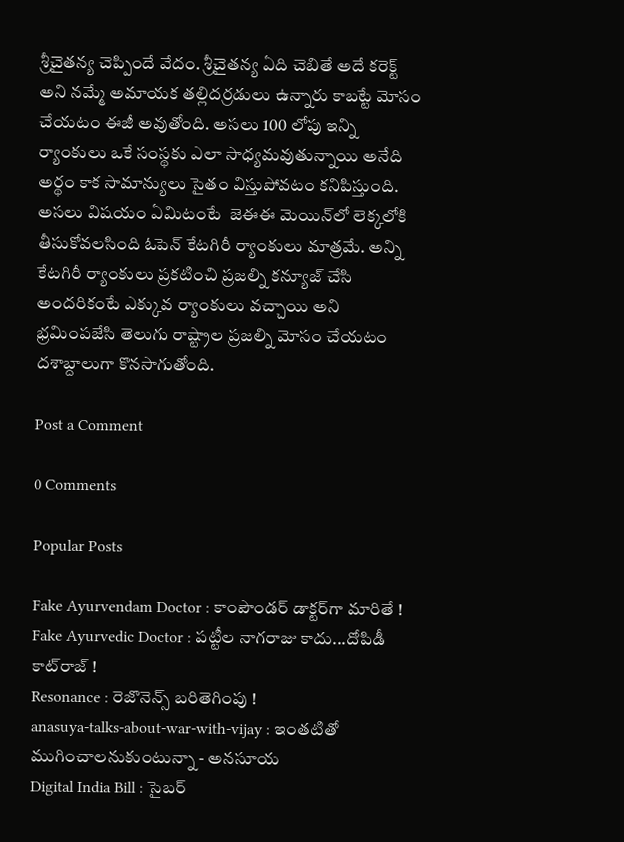శ్రీచైతన్య చెప్పిందే వేదం. శ్రీచైతన్య ఏది చెబితే అదే కరెక్ట్‌ అని నమ్మే అమాయక తల్లిదర్రడులు ఉన్నారు కాబట్టే మోసం చేయటం ఈజీ అవుతోంది. అసలు 100 లోపు ఇన్ని ర్యాంకులు ఒకే సంస్థకు ఎలా సాధ్యమవుతున్నాయి అనేది అర్థం కాక సామాన్యులు సైతం విస్తుపోవటం కనిపిస్తుంది. అసలు విషయం ఏమిటంటే  జెఈఈ మెయిన్‌లో లెక్కలోకి తీసుకోవలసింది ఓపెన్‌ కేటగిరీ ర్యాంకులు మాత్రమే. అన్ని కేటగిరీ ర్యాంకులు ప్రకటించి ప్రజల్ని కన్యూజ్‌ చేసి అందరికంటే ఎక్కువ ర్యాంకులు వచ్చాయి అని భ్రమింపజేసి తెలుగు రాష్ట్రాల ప్రజల్ని మోసం చేయటం దశాబ్దాలుగా కొనసాగుతోంది.

Post a Comment

0 Comments

Popular Posts

Fake Ayurvendam Doctor : కాంపౌండర్ డాక్టర్‌గా మారితే !
Fake Ayurvedic Doctor : పట్టీల నాగరాజు కాదు...దోపిడీ కాట్‌రాజ్ !
Resonance : రెజొనెన్స్‌ బరితెగింపు !
anasuya-talks-about-war-with-vijay : ఇంతటితో ముగించాలనుకుంటున్నా - అనసూయ
Digital India Bill : సైబర్‌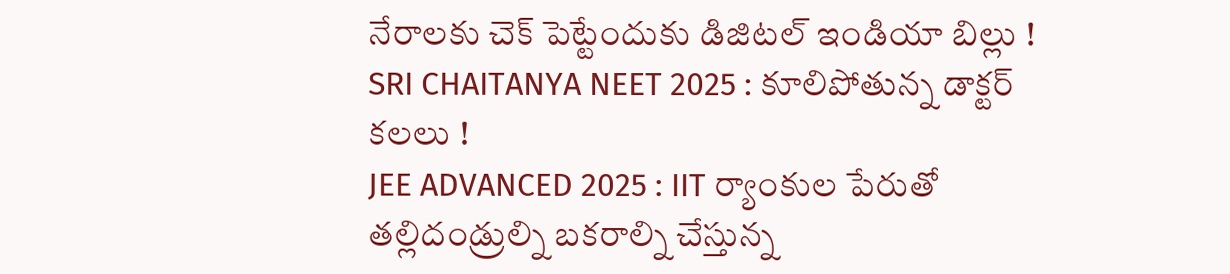నేరాలకు చెక్‌ పెట్టేందుకు డిజిటల్‌ ఇండియా బిల్లు !
SRI CHAITANYA NEET 2025 : కూలిపోతున్న డాక్టర్‌ కలలు !
JEE ADVANCED 2025 : IIT ర్యాంకుల పేరుతో తల్లిదండ్రుల్ని బకరాల్ని చేస్తున్న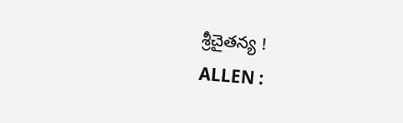శ్రీచైతన్య !
ALLEN :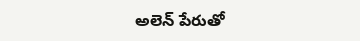అలెన్‌ పేరుతో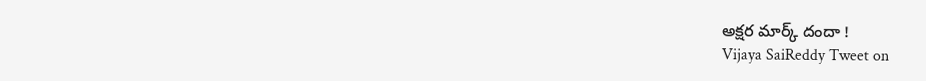అక్షర మార్క్‌ దందా !
Vijaya SaiReddy Tweet on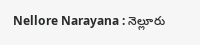Nellore Narayana : నెల్లూరు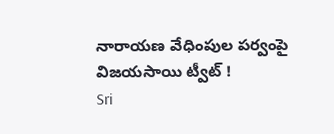నారాయణ వేధింపుల పర్వంపై విజయసాయి ట్వీట్‌ !
Sri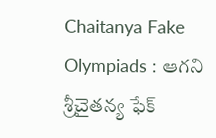Chaitanya Fake Olympiads : ఆగని శ్రీచైతన్య ఫేక్‌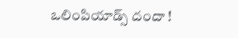ఒలింపియాడ్స్‌ దందా !